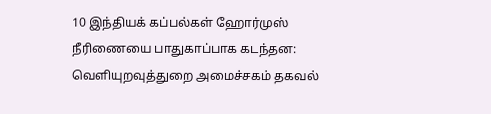10 இந்தியக் கப்பல்கள் ஹோர்முஸ் நீரிணையை பாதுகாப்பாக கடந்தன: வெளியுறவுத்துறை அமைச்சகம் தகவல்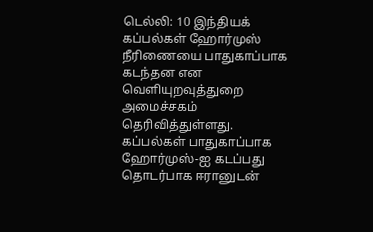டெல்லி: 10 இந்தியக் கப்பல்கள் ஹோர்முஸ் நீரிணையை பாதுகாப்பாக கடந்தன என வெளியுறவுத்துறை அமைச்சகம் தெரிவித்துள்ளது. கப்பல்கள் பாதுகாப்பாக ஹோர்முஸ்-ஐ கடப்பது தொடர்பாக ஈரானுடன்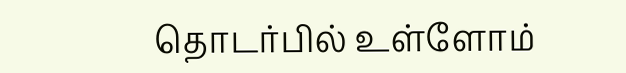தொடர்பில் உள்ளோம்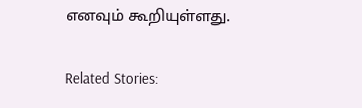எனவும் கூறியுள்ளது.

Related Stories: